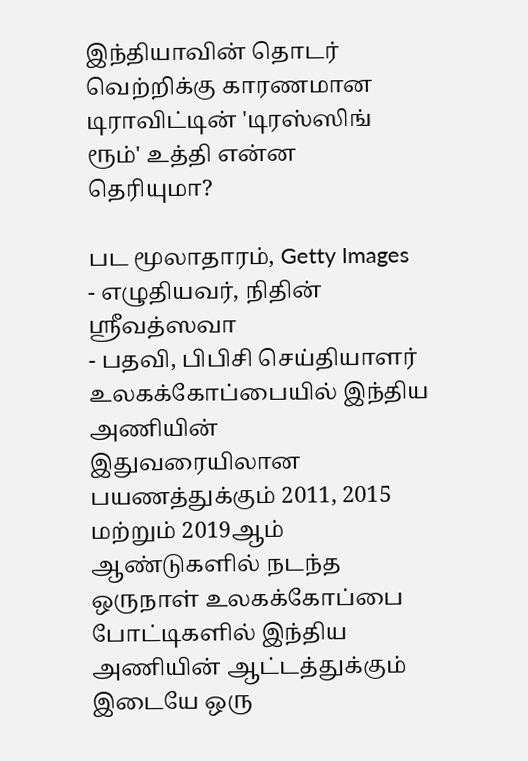இந்தியாவின் தொடர் வெற்றிக்கு காரணமான டிராவிட்டின் 'டிரஸ்ஸிங் ரூம்' உத்தி என்ன தெரியுமா?

பட மூலாதாரம், Getty Images
- எழுதியவர், நிதின் ஸ்ரீவத்ஸவா
- பதவி, பிபிசி செய்தியாளர்
உலகக்கோப்பையில் இந்திய அணியின் இதுவரையிலான பயணத்துக்கும் 2011, 2015 மற்றும் 2019ஆம் ஆண்டுகளில் நடந்த ஒருநாள் உலகக்கோப்பை போட்டிகளில் இந்திய அணியின் ஆட்டத்துக்கும் இடையே ஒரு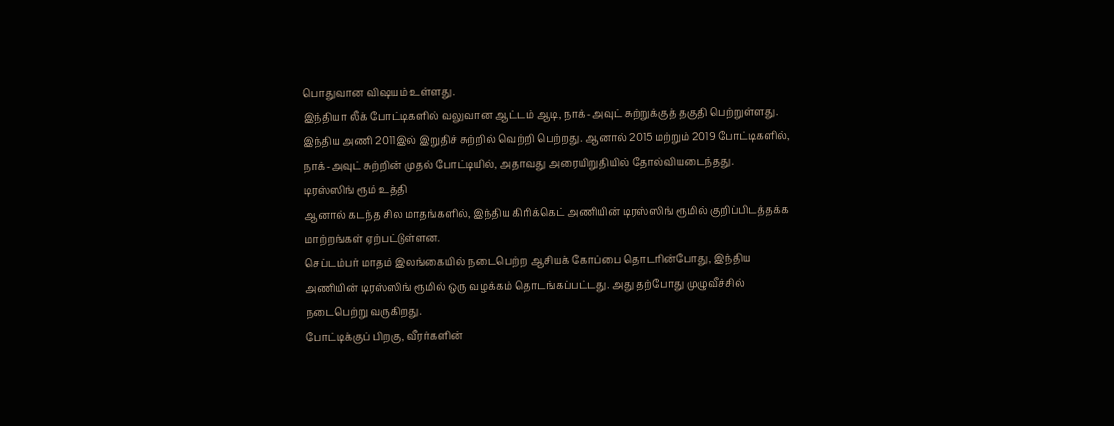பொதுவான விஷயம் உள்ளது.
இந்தியா லீக் போட்டிகளில் வலுவான ஆட்டம் ஆடி, நாக்-அவுட் சுற்றுக்குத் தகுதி பெற்றுள்ளது.
இந்திய அணி 2011இல் இறுதிச் சுற்றில் வெற்றி பெற்றது. ஆனால் 2015 மற்றும் 2019 போட்டிகளில், நாக்-அவுட் சுற்றின் முதல் போட்டியில், அதாவது அரையிறுதியில் தோல்வியடைந்தது.
டிரஸ்ஸிங் ரூம் உத்தி
ஆனால் கடந்த சில மாதங்களில், இந்திய கிரிக்கெட் அணியின் டிரஸ்ஸிங் ரூமில் குறிப்பிடத்தக்க மாற்றங்கள் ஏற்பட்டுள்ளன.
செப்டம்பர் மாதம் இலங்கையில் நடைபெற்ற ஆசியக் கோப்பை தொடரின்போது, இந்திய அணியின் டிரஸ்ஸிங் ரூமில் ஒரு வழக்கம் தொடங்கப்பட்டது. அது தற்போது முழுவீச்சில் நடைபெற்று வருகிறது.
போட்டிக்குப் பிறகு, வீரர்களின்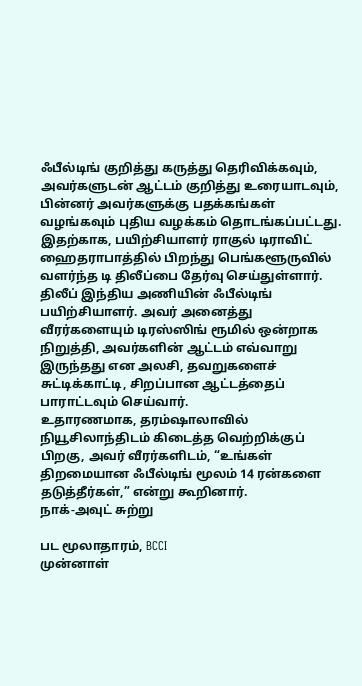ஃபீல்டிங் குறித்து கருத்து தெரிவிக்கவும், அவர்களுடன் ஆட்டம் குறித்து உரையாடவும், பின்னர் அவர்களுக்கு பதக்கங்கள் வழங்கவும் புதிய வழக்கம் தொடங்கப்பட்டது.
இதற்காக, பயிற்சியாளர் ராகுல் டிராவிட் ஹைதராபாத்தில் பிறந்து பெங்களூருவில் வளர்ந்த டி திலீப்பை தேர்வு செய்துள்ளார்.
திலீப் இந்திய அணியின் ஃபீல்டிங் பயிற்சியாளர். அவர் அனைத்து வீரர்களையும் டிரஸ்ஸிங் ரூமில் ஒன்றாக நிறுத்தி, அவர்களின் ஆட்டம் எவ்வாறு இருந்தது என அலசி, தவறுகளைச் சுட்டிக்காட்டி, சிறப்பான ஆட்டத்தைப் பாராட்டவும் செய்வார்.
உதாரணமாக, தரம்ஷாலாவில் நியூசிலாந்திடம் கிடைத்த வெற்றிக்குப் பிறகு, அவர் வீரர்களிடம், “உங்கள் திறமையான ஃபீல்டிங் மூலம் 14 ரன்களை தடுத்தீர்கள்,” என்று கூறினார்.
நாக்-அவுட் சுற்று

பட மூலாதாரம், BCCI
முன்னாள்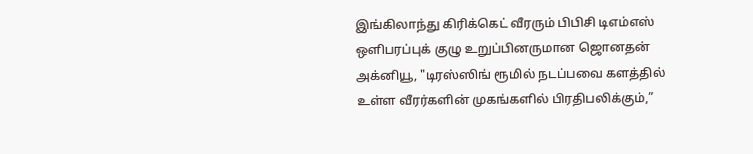இங்கிலாந்து கிரிக்கெட் வீரரும் பிபிசி டிஎம்எஸ் ஒளிபரப்புக் குழு உறுப்பினருமான ஜொனதன் அக்னியூ, "டிரஸ்ஸிங் ரூமில் நடப்பவை களத்தில் உள்ள வீரர்களின் முகங்களில் பிரதிபலிக்கும்,”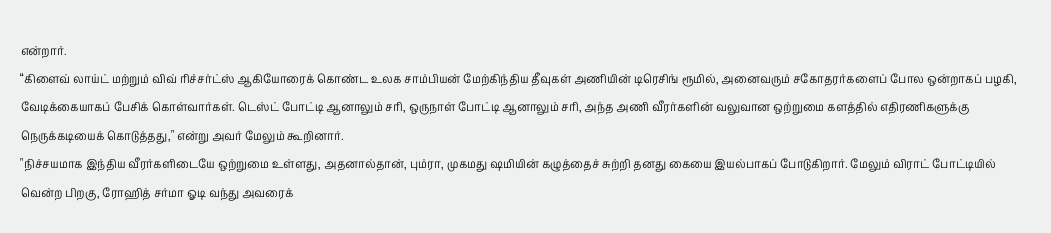என்றார்.
“கிளைவ் லாய்ட் மற்றும் விவ் ரிச்சர்ட்ஸ் ஆகியோரைக் கொண்ட உலக சாம்பியன் மேற்கிந்திய தீவுகள் அணியின் டிரெசிங் ரூமில், அனைவரும் சகோதரர்களைப் போல ஒன்றாகப் பழகி, வேடிக்கையாகப் பேசிக் கொள்வார்கள். டெஸ்ட் போட்டி ஆனாலும் சரி, ஒருநாள் போட்டி ஆனாலும் சரி, அந்த அணி வீரர்களின் வலுவான ஒற்றுமை களத்தில் எதிரணிகளுக்கு நெருக்கடியைக் கொடுத்தது," என்று அவர் மேலும் கூறினார்.
"நிச்சயமாக இந்திய வீரர்களிடையே ஒற்றுமை உள்ளது, அதனால்தான், பும்ரா, முகமது ஷமியின் கழுத்தைச் சுற்றி தனது கையை இயல்பாகப் போடுகிறார். மேலும் விராட் போட்டியில் வென்ற பிறகு, ரோஹித் சர்மா ஓடி வந்து அவரைக்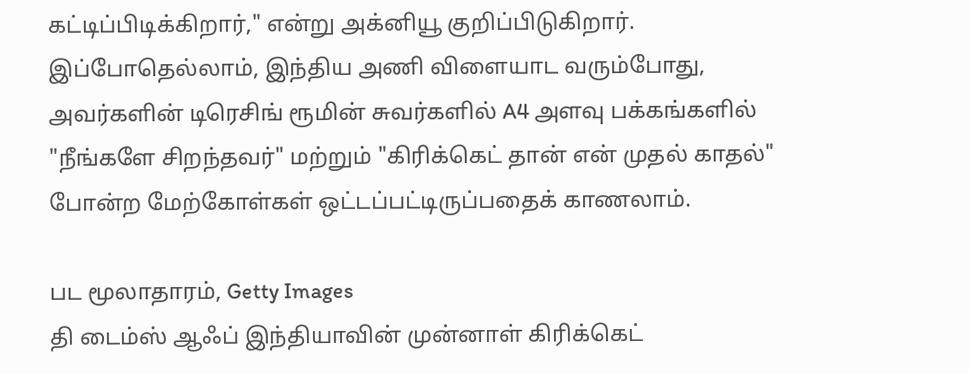கட்டிப்பிடிக்கிறார்," என்று அக்னியூ குறிப்பிடுகிறார்.
இப்போதெல்லாம், இந்திய அணி விளையாட வரும்போது, அவர்களின் டிரெசிங் ரூமின் சுவர்களில் A4 அளவு பக்கங்களில் "நீங்களே சிறந்தவர்" மற்றும் "கிரிக்கெட் தான் என் முதல் காதல்" போன்ற மேற்கோள்கள் ஒட்டப்பட்டிருப்பதைக் காணலாம்.

பட மூலாதாரம், Getty Images
தி டைம்ஸ் ஆஃப் இந்தியாவின் முன்னாள் கிரிக்கெட்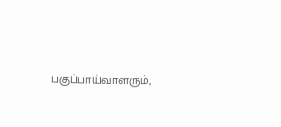பகுப்பாய்வாளரும்,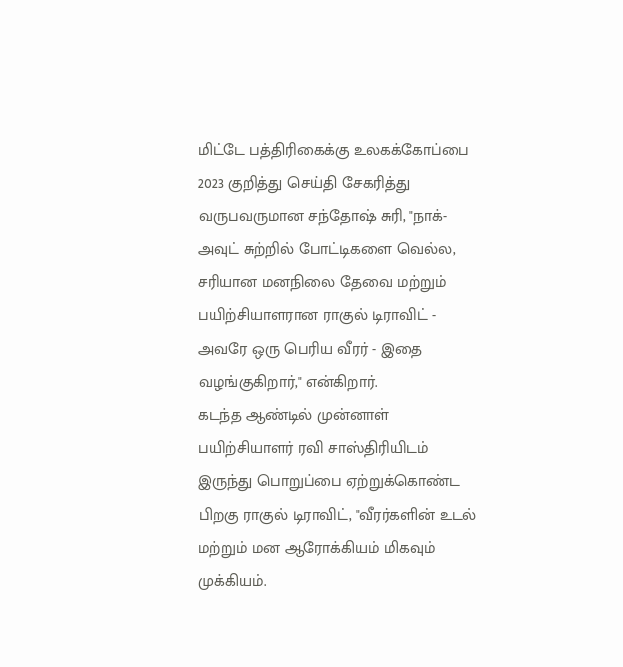மிட்டே பத்திரிகைக்கு உலகக்கோப்பை 2023 குறித்து செய்தி சேகரித்து வருபவருமான சந்தோஷ் சுரி, "நாக்-அவுட் சுற்றில் போட்டிகளை வெல்ல, சரியான மனநிலை தேவை மற்றும் பயிற்சியாளரான ராகுல் டிராவிட் - அவரே ஒரு பெரிய வீரர் - இதை வழங்குகிறார்," என்கிறார்.
கடந்த ஆண்டில் முன்னாள் பயிற்சியாளர் ரவி சாஸ்திரியிடம் இருந்து பொறுப்பை ஏற்றுக்கொண்ட பிறகு ராகுல் டிராவிட், "வீரர்களின் உடல் மற்றும் மன ஆரோக்கியம் மிகவும் முக்கியம்.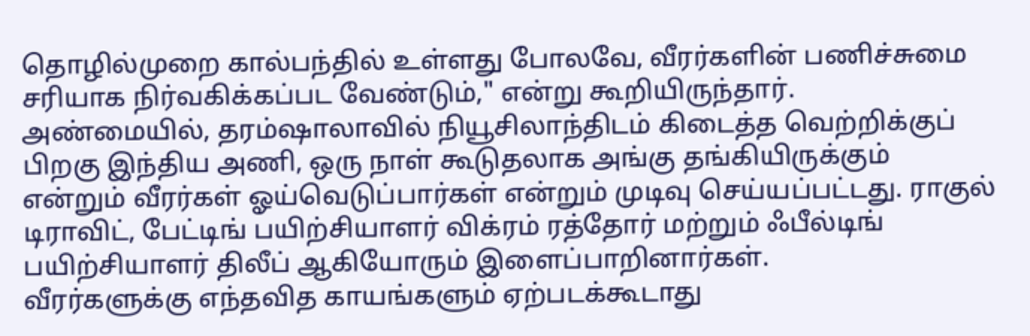தொழில்முறை கால்பந்தில் உள்ளது போலவே, வீரர்களின் பணிச்சுமை சரியாக நிர்வகிக்கப்பட வேண்டும்," என்று கூறியிருந்தார்.
அண்மையில், தரம்ஷாலாவில் நியூசிலாந்திடம் கிடைத்த வெற்றிக்குப் பிறகு இந்திய அணி, ஒரு நாள் கூடுதலாக அங்கு தங்கியிருக்கும் என்றும் வீரர்கள் ஓய்வெடுப்பார்கள் என்றும் முடிவு செய்யப்பட்டது. ராகுல் டிராவிட், பேட்டிங் பயிற்சியாளர் விக்ரம் ரத்தோர் மற்றும் ஃபீல்டிங் பயிற்சியாளர் திலீப் ஆகியோரும் இளைப்பாறினார்கள்.
வீரர்களுக்கு எந்தவித காயங்களும் ஏற்படக்கூடாது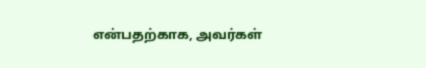என்பதற்காக, அவர்கள்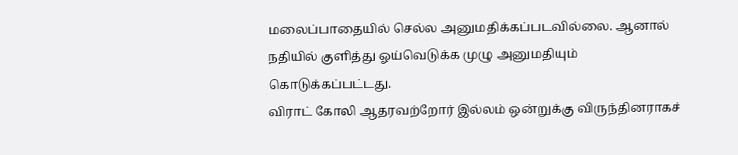மலைப்பாதையில் செல்ல அனுமதிக்கப்படவில்லை. ஆனால் நதியில் குளித்து ஓய்வெடுக்க முழு அனுமதியும் கொடுக்கப்பட்டது.
விராட் கோலி ஆதரவற்றோர் இல்லம் ஒன்றுக்கு விருந்தினராகச்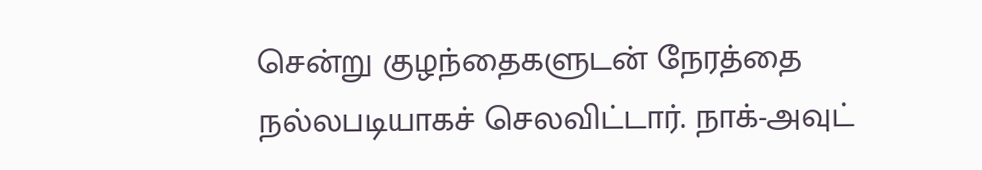சென்று குழந்தைகளுடன் நேரத்தை நல்லபடியாகச் செலவிட்டார். நாக்-அவுட்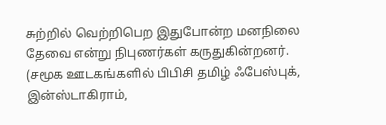சுற்றில் வெற்றிபெற இதுபோன்ற மனநிலை தேவை என்று நிபுணர்கள் கருதுகின்றனர்.
(சமூக ஊடகங்களில் பிபிசி தமிழ் ஃபேஸ்புக், இன்ஸ்டாகிராம்,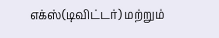எக்ஸ்(டிவிட்டர்) மற்றும்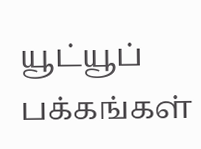யூட்யூப் பக்கங்கள்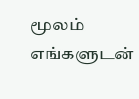மூலம் எங்களுடன்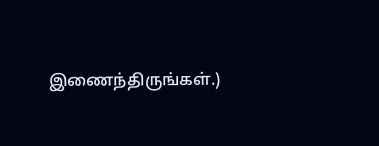இணைந்திருங்கள்.)